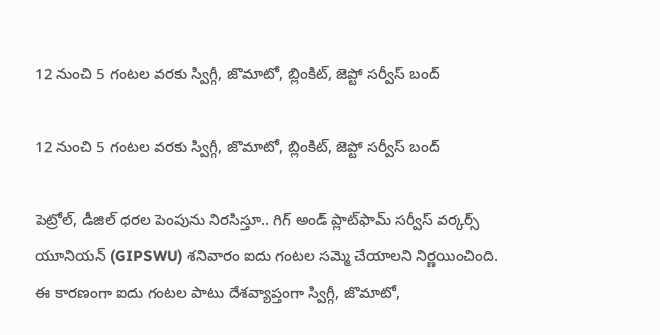12 నుంచి 5 గంటల వరకు స్విగ్గీ, జొమాటో, బ్లింకిట్, జెప్టో సర్వీస్ బంద్

12 నుంచి 5 గంటల వరకు స్విగ్గీ, జొమాటో, బ్లింకిట్, జెప్టో సర్వీస్ బంద్

పెట్రోల్, డీజిల్ ధరల పెంపును నిరసిస్తూ.. గిగ్ అండ్ ప్లాట్‌ఫామ్ సర్వీస్ వర్కర్స్ యూనియన్ (GIPSWU) శనివారం ఐదు గంటల సమ్మె చేయాలని నిర్ణయించింది. ఈ కారణంగా ఐదు గంటల పాటు దేశవ్యాప్తంగా స్విగ్గీ, జొమాటో,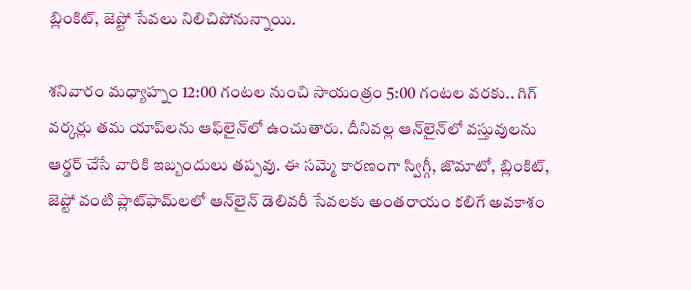బ్లింకిట్, జెప్టో సేవలు నిలిచిపోనున్నాయి.

శనివారం మధ్యాహ్నం 12:00 గంటల నుంచి సాయంత్రం 5:00 గంటల వరకు.. గిగ్ వర్కర్లు తమ యాప్‌లను ఆఫ్‌లైన్‌లో ఉంచుతారు. దీనివల్ల ఆన్‌లైన్‌లో వస్తువులను ఆర్డర్ చేసే వారికి ఇబ్బందులు తప్పవు. ఈ సమ్మె కారణంగా స్విగ్గీ, జొమాటో, బ్లింకిట్, జెప్టో వంటి ప్లాట్‌ఫామ్‌లలో ఆన్‌లైన్ డెలివరీ సేవలకు అంతరాయం కలిగే అవకాశం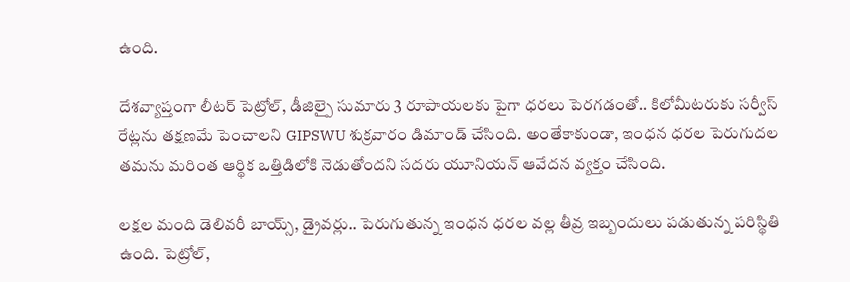ఉంది.

దేశవ్యాప్తంగా లీటర్ పెట్రోల్, డీజిల్పై సుమారు 3 రూపాయలకు పైగా ధరలు పెరగడంతో.. కిలోమీటరుకు సర్వీస్ రేట్లను తక్షణమే పెంచాలని GIPSWU శుక్రవారం డిమాండ్ చేసింది. అంతేకాకుండా, ఇంధన ధరల పెరుగుదల తమను మరింత ఆర్థిక ఒత్తిడిలోకి నెడుతోందని సదరు యూనియన్ ఆవేదన వ్యక్తం చేసింది.

లక్షల మంది డెలివరీ బాయ్స్, డ్రైవర్లు.. పెరుగుతున్న ఇంధన ధరల వల్ల తీవ్ర ఇబ్బందులు పడుతున్న పరిస్థితి ఉంది. పెట్రోల్,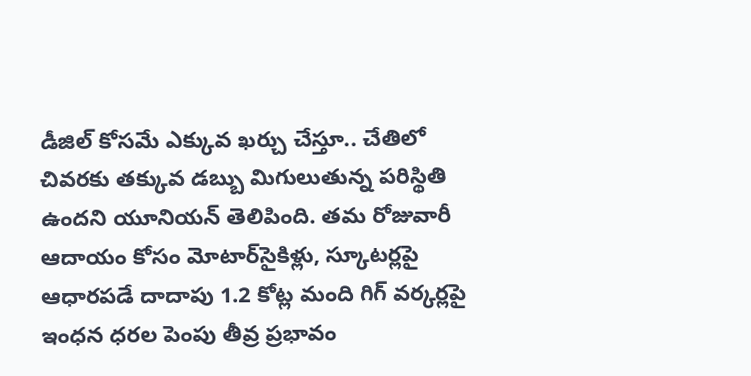డీజిల్ కోసమే ఎక్కువ ఖర్చు చేస్తూ.. చేతిలో చివరకు తక్కువ డబ్బు మిగులుతున్న పరిస్థితి ఉందని యూనియన్ తెలిపింది. తమ రోజువారీ ఆదాయం కోసం మోటార్‌సైకిళ్లు, స్కూటర్లపై ఆధారపడే దాదాపు 1.2 కోట్ల మంది గిగ్ వర్కర్లపై ఇంధన ధరల పెంపు తీవ్ర ప్రభావం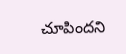చూపిందని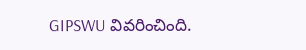GIPSWU వివరించింది.